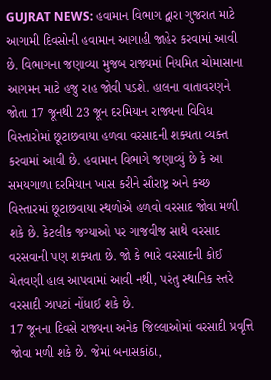GUJRAT NEWS: હવામાન વિભાગ દ્વારા ગુજરાત માટે આગામી દિવસોની હવામાન આગાહી જાહેર કરવામાં આવી છે. વિભાગના જણાવ્યા મુજબ રાજ્યમાં નિયમિત ચોમાસાના આગમન માટે હજુ રાહ જોવી પડશે. હાલના વાતાવરણને જોતા 17 જૂનથી 23 જૂન દરમિયાન રાજ્યના વિવિધ વિસ્તારોમાં છૂટાછવાયા હળવા વરસાદની શક્યતા વ્યક્ત કરવામાં આવી છે. હવામાન વિભાગે જણાવ્યું છે કે આ સમયગાળા દરમિયાન ખાસ કરીને સૌરાષ્ટ્ર અને કચ્છ વિસ્તારમાં છૂટાછવાયા સ્થળોએ હળવો વરસાદ જોવા મળી શકે છે. કેટલીક જગ્યાઓ પર ગાજવીજ સાથે વરસાદ વરસવાની પણ શક્યતા છે. જો કે ભારે વરસાદની કોઈ ચેતવણી હાલ આપવામાં આવી નથી, પરંતુ સ્થાનિક સ્તરે વરસાદી ઝાપટાં નોંધાઈ શકે છે.
17 જૂનના દિવસે રાજ્યના અનેક જિલ્લાઓમાં વરસાદી પ્રવૃત્તિ જોવા મળી શકે છે. જેમાં બનાસકાંઠા,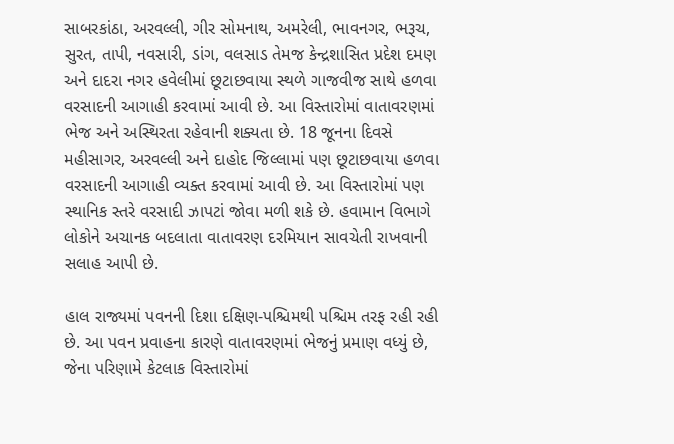સાબરકાંઠા, અરવલ્લી, ગીર સોમનાથ, અમરેલી, ભાવનગર, ભરૂચ, સુરત, તાપી, નવસારી, ડાંગ, વલસાડ તેમજ કેન્દ્રશાસિત પ્રદેશ દમણ અને દાદરા નગર હવેલીમાં છૂટાછવાયા સ્થળે ગાજવીજ સાથે હળવા વરસાદની આગાહી કરવામાં આવી છે. આ વિસ્તારોમાં વાતાવરણમાં ભેજ અને અસ્થિરતા રહેવાની શક્યતા છે. 18 જૂનના દિવસે મહીસાગર, અરવલ્લી અને દાહોદ જિલ્લામાં પણ છૂટાછવાયા હળવા વરસાદની આગાહી વ્યક્ત કરવામાં આવી છે. આ વિસ્તારોમાં પણ સ્થાનિક સ્તરે વરસાદી ઝાપટાં જોવા મળી શકે છે. હવામાન વિભાગે લોકોને અચાનક બદલાતા વાતાવરણ દરમિયાન સાવચેતી રાખવાની સલાહ આપી છે.

હાલ રાજ્યમાં પવનની દિશા દક્ષિણ-પશ્ચિમથી પશ્ચિમ તરફ રહી રહી છે. આ પવન પ્રવાહના કારણે વાતાવરણમાં ભેજનું પ્રમાણ વધ્યું છે, જેના પરિણામે કેટલાક વિસ્તારોમાં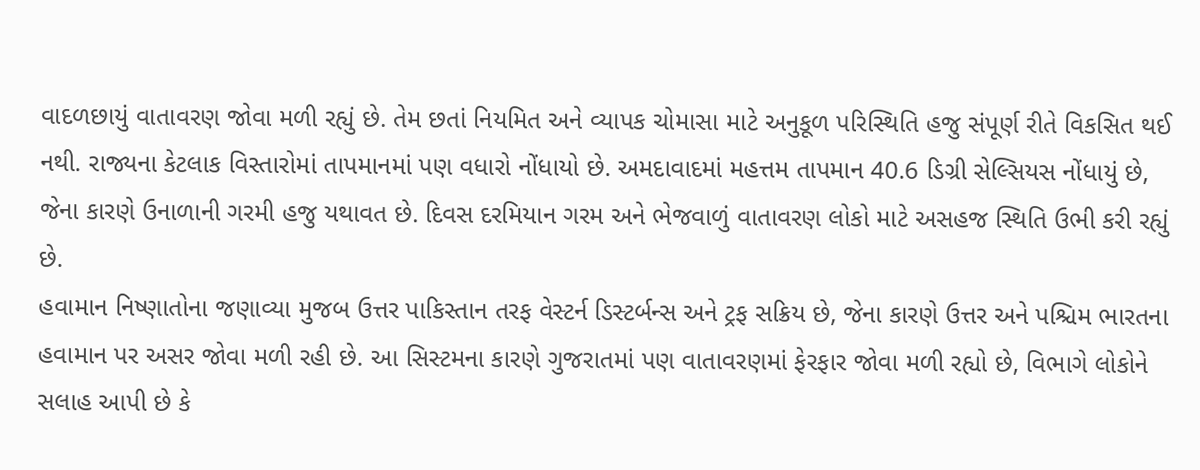વાદળછાયું વાતાવરણ જોવા મળી રહ્યું છે. તેમ છતાં નિયમિત અને વ્યાપક ચોમાસા માટે અનુકૂળ પરિસ્થિતિ હજુ સંપૂર્ણ રીતે વિકસિત થઈ નથી. રાજ્યના કેટલાક વિસ્તારોમાં તાપમાનમાં પણ વધારો નોંધાયો છે. અમદાવાદમાં મહત્તમ તાપમાન 40.6 ડિગ્રી સેલ્સિયસ નોંધાયું છે, જેના કારણે ઉનાળાની ગરમી હજુ યથાવત છે. દિવસ દરમિયાન ગરમ અને ભેજવાળું વાતાવરણ લોકો માટે અસહજ સ્થિતિ ઉભી કરી રહ્યું છે.
હવામાન નિષ્ણાતોના જણાવ્યા મુજબ ઉત્તર પાકિસ્તાન તરફ વેસ્ટર્ન ડિસ્ટર્બન્સ અને ટ્રફ સક્રિય છે, જેના કારણે ઉત્તર અને પશ્ચિમ ભારતના હવામાન પર અસર જોવા મળી રહી છે. આ સિસ્ટમના કારણે ગુજરાતમાં પણ વાતાવરણમાં ફેરફાર જોવા મળી રહ્યો છે, વિભાગે લોકોને સલાહ આપી છે કે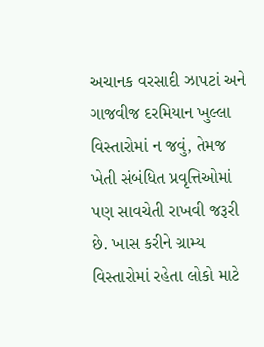અચાનક વરસાદી ઝાપટાં અને ગાજવીજ દરમિયાન ખુલ્લા વિસ્તારોમાં ન જવું, તેમજ ખેતી સંબંધિત પ્રવૃત્તિઓમાં પણ સાવચેતી રાખવી જરૂરી છે. ખાસ કરીને ગ્રામ્ય વિસ્તારોમાં રહેતા લોકો માટે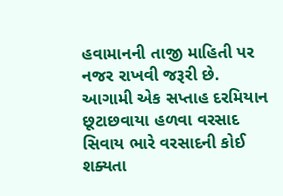હવામાનની તાજી માહિતી પર નજર રાખવી જરૂરી છે. આગામી એક સપ્તાહ દરમિયાન છૂટાછવાયા હળવા વરસાદ સિવાય ભારે વરસાદની કોઈ શક્યતા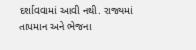દર્શાવવામાં આવી નથી. રાજ્યમાં તાપમાન અને ભેજના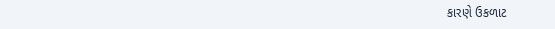કારણે ઉકળાટ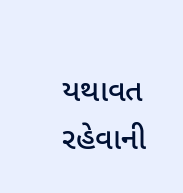યથાવત રહેવાની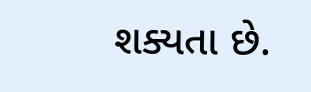શક્યતા છે.